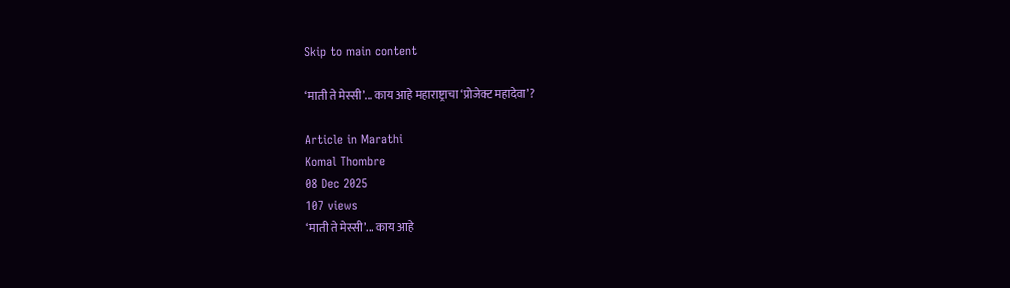Skip to main content

‘माती ते मेस्सी’... काय आहे महाराष्ट्राचा ‘प्रोजेक्ट महादेवा’?

Article in Marathi
Komal Thombre
08 Dec 2025
107 views
‘माती ते मेस्सी’... काय आहे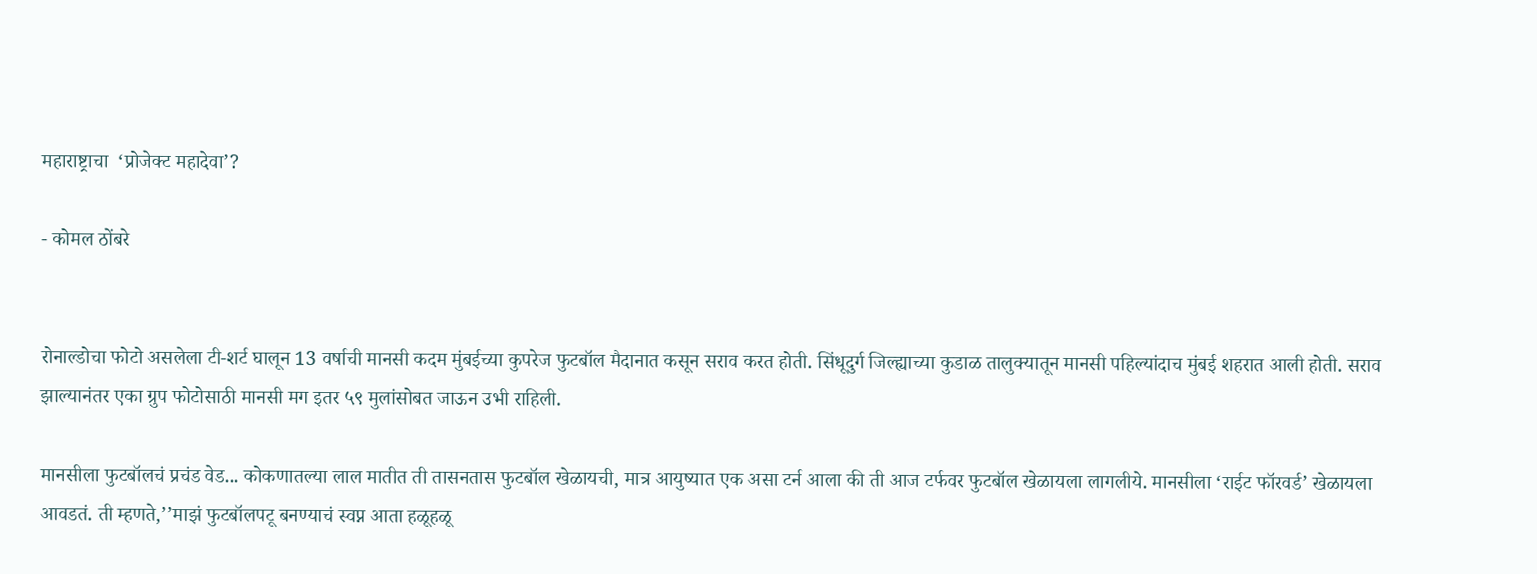महाराष्ट्राचा  ‘प्रोजेक्ट महादेवा’?

- कोमल ठोंबरे


रोनाल्डोचा फोटो असलेला टी-शर्ट घालून 13 वर्षाची मानसी कदम मुंबईच्या कुपरेज फुटबॉल मैदानात कसून सराव करत होती. सिंधूदुर्ग जिल्ह्याच्या कुडाळ तालुक्यातून मानसी पहिल्यांदाच मुंबई शहरात आली होती. सराव झाल्यानंतर एका ग्रुप फोटोसाठी मानसी मग इतर ५९ मुलांसोबत जाऊन उभी राहिली.

मानसीला फुटबॉलचं प्रचंड वेड... कोकणातल्या लाल मातीत ती तासनतास फुटबॉल खेळायची, मात्र आयुष्यात एक असा टर्न आला की ती आज टर्फवर फुटबॉल खेळायला लागलीये. मानसीला ‘राईट फॉरवर्ड’ खेळायला आवडतं. ती म्हणते,’’माझं फुटबॉलपटू बनण्याचं स्वप्न आता हळूहळू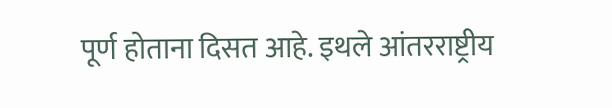पूर्ण होताना दिसत आहे. इथले आंतरराष्ट्रीय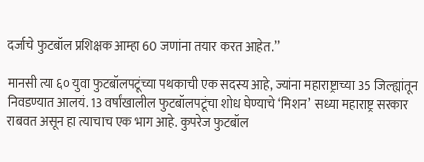दर्जाचे फुटबॉल प्रशिक्षक आम्हा 60 जणांना तयार करत आहेत.’’

मानसी त्या ६० युवा फुटबॉलपटूंच्या पथकाची एक सदस्य आहे, ज्यांना महाराष्ट्राच्या 35 जिल्ह्यांतून निवडण्यात आलयं. 13 वर्षांखालील फुटबॉलपटूंचा शोध घेण्याचे ‘मिशन’  सध्या महाराष्ट्र सरकार राबवत असून हा त्याचाच एक भाग आहे. कुपरेज फुटबॉल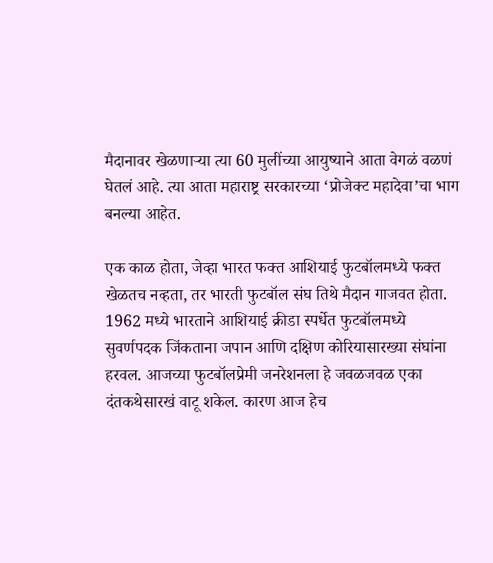मैदानावर खेळणाऱ्या त्या 60 मुलींच्या आयुष्याने आता वेगळं वळणं घेतलं आहे. त्या आता महाराष्ट्र सरकारच्या ‘प्रोजेक्ट महादेवा’चा भाग बनल्या आहेत.

एक काळ होता, जेव्हा भारत फक्त आशियाई फुटबॉलमध्ये फक्त खेळतच नव्हता, तर भारती फुटबॉल संघ तिथे मैदान गाजवत होता. 1962 मध्ये भारताने आशियाई क्रीडा स्पर्धेत फुटबॉलमध्ये सुवर्णपदक जिंकताना जपान आणि दक्षिण कोरियासारख्या संघांना हरवल. आजच्या फुटबॉलप्रेमी जनरेशनला हे जवळजवळ एका दंतकथेसारखं वाटू शकेल. कारण आज हेच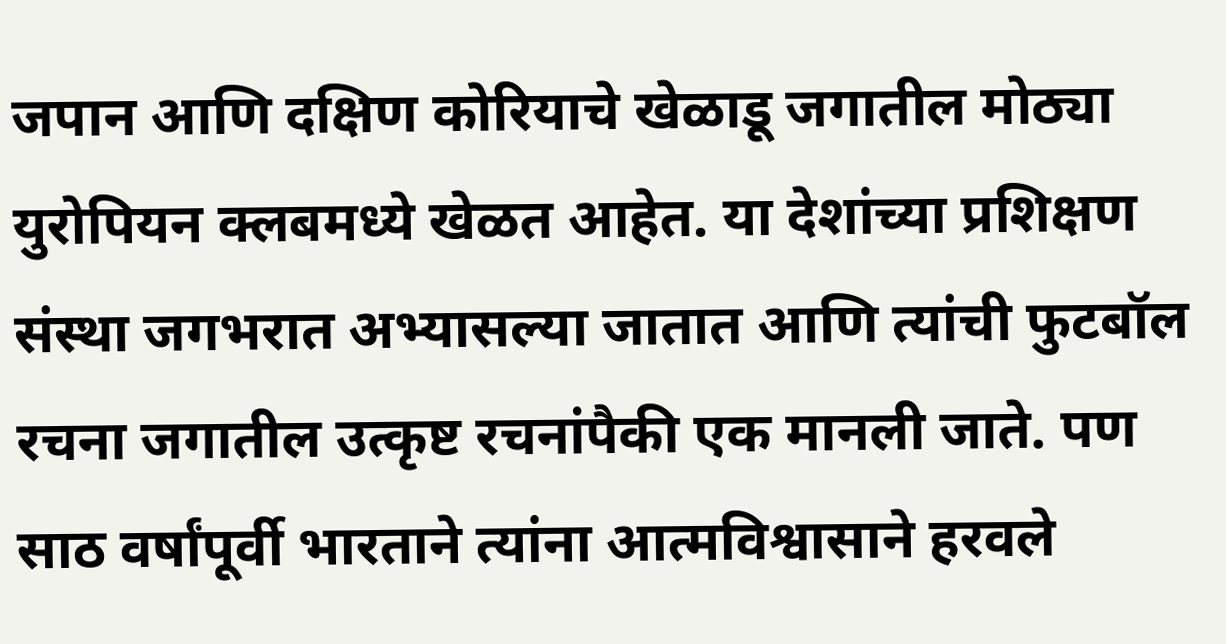जपान आणि दक्षिण कोरियाचे खेळाडू जगातील मोठ्या युरोपियन क्लबमध्ये खेळत आहेत. या देशांच्या प्रशिक्षण संस्था जगभरात अभ्यासल्या जातात आणि त्यांची फुटबॉल रचना जगातील उत्कृष्ट रचनांपैकी एक मानली जाते. पण साठ वर्षांपूर्वी भारताने त्यांना आत्मविश्वासाने हरवले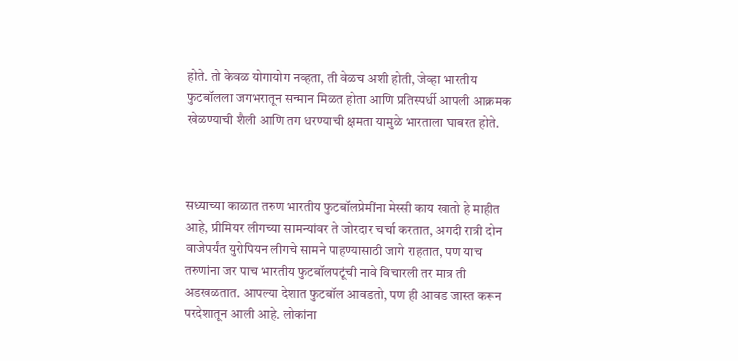होते. तो केवळ योगायोग नव्हता, ती वेळच अशी होती, जेव्हा भारतीय फुटबॉलला जगभरातून सन्मान मिळत होता आणि प्रतिस्पर्धी आपली आक्रमक खेळण्याची शैली आणि तग धरण्याची क्षमता यामुळे भारताला घाबरत होते.



सध्याच्या काळात तरुण भारतीय फुटबॉलप्रेमींना मेस्सी काय खातो हे माहीत आहे, प्रीमियर लीगच्या सामन्यांवर ते जोरदार चर्चा करतात, अगदी रात्री दोन वाजेपर्यंत युरोपियन लीगचे सामने पाहण्यासाठी जागे राहतात, पण याच तरुणांना जर पाच भारतीय फुटबॉलपटूंची नावे विचारली तर मात्र ती अडखळतात. आपल्या देशात फुटबॉल आवडतो, पण ही आवड जास्त करून परदेशातून आली आहे. लोकांना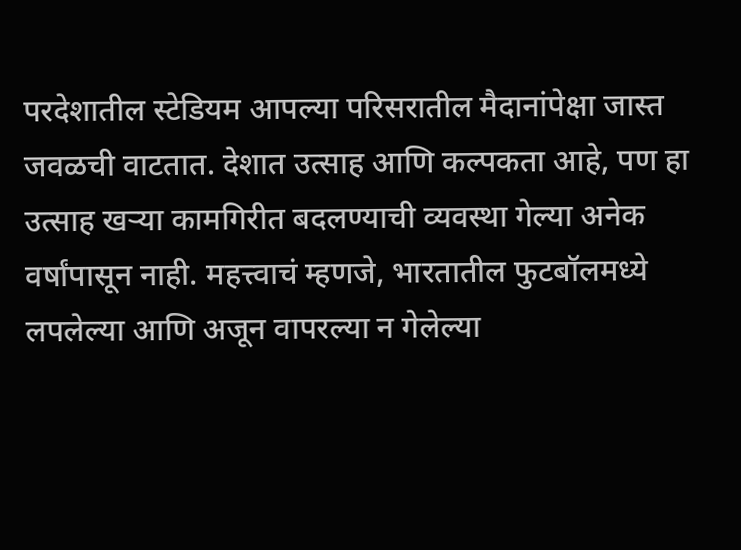परदेशातील स्टेडियम आपल्या परिसरातील मैदानांपेक्षा जास्त जवळची वाटतात. देशात उत्साह आणि कल्पकता आहे, पण हा उत्साह खऱ्या कामगिरीत बदलण्याची व्यवस्था गेल्या अनेक वर्षांपासून नाही. महत्त्वाचं म्हणजे, भारतातील फुटबॉलमध्ये लपलेल्या आणि अजून वापरल्या न गेलेल्या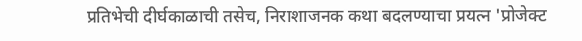प्रतिभेची दीर्घकाळाची तसेच, निराशाजनक कथा बदलण्याचा प्रयत्न 'प्रोजेक्ट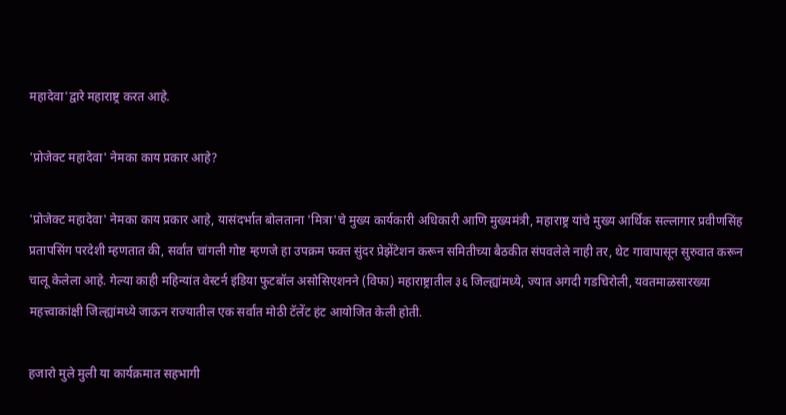महादेवा'द्वारे महाराष्ट्र करत आहे.

'प्रोजेक्ट महादेवा' नेमका काय प्रकार आहे?

'प्रोजेक्ट महादेवा' नेमका काय प्रकार आहे, यासंदर्भात बोलताना 'मित्रा'चे मुख्य कार्यकारी अधिकारी आणि मुख्यमंत्री, महाराष्ट्र यांचे मुख्य आर्थिक सल्लागार प्रवीणसिंह प्रतापसिंग परदेशी म्हणतात की, सर्वांत चांगली गोष्ट म्हणजे हा उपक्रम फक्त सुंदर प्रेझेंटेशन करून समितीच्या बैठकीत संपवलेले नाही तर, थेट गावापासून सुरुवात करून चालू केलेला आहे. गेल्या काही महिन्यांत वेस्टर्न इंडिया फुटबॉल असोसिएशनने (विफा) महाराष्ट्रातील ३६ जिल्ह्यांमध्ये, ज्यात अगदी गडचिरोली, यवतमाळसारख्या महत्त्वाकांक्षी जिल्ह्यांमध्ये जाऊन राज्यातील एक सर्वांत मोठी टॅलेंट हंट आयोजित केली होती.

हजारो मुले मुली या कार्यक्रमात सहभागी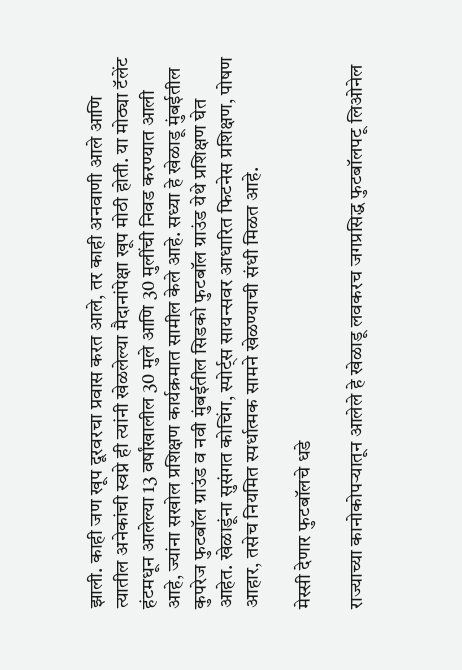झाली. काही जण खूप दूरवरचा प्रवास करत आले, तर काही अनवाणी आले आणि त्यातील अनेकांची स्वप्ने ही त्यांनी खेळलेल्या मैदानांपेक्षा खूप मोठी होती. या मोठ्या टॅलेंट हंटमधून आलेल्या 13 वर्षांखालील 30 मुले आणि 30 मुलींची निवड करण्यात आली आहे, ज्यांना सखोल प्रशिक्षण कार्यक्रमात सामील केले आहे. सध्या हे खेळाडू मुंबईतील कुपरेज फुटबॉल ग्राउंड व नवी मुंबईतील सिडको फुटबॉल ग्राउंड येथे प्रशिक्षण घेत आहेत. खेळाडूंना सुसंगत कोचिंग, स्पोर्ट्स सायन्सवर आधारित फिटनेस प्रशिक्षण, पोषण आहार, तसेच नियमित स्पर्धात्मक सामने खेळण्याची संधी मिळत आहे.

मेस्सी देणार फुटबॉलचे धडे

राज्याच्या कानोकोपऱ्यातून आलेले हे खेळाडू लवकरच जगप्रसिद्ध फुटबॉलपटू लिओनेल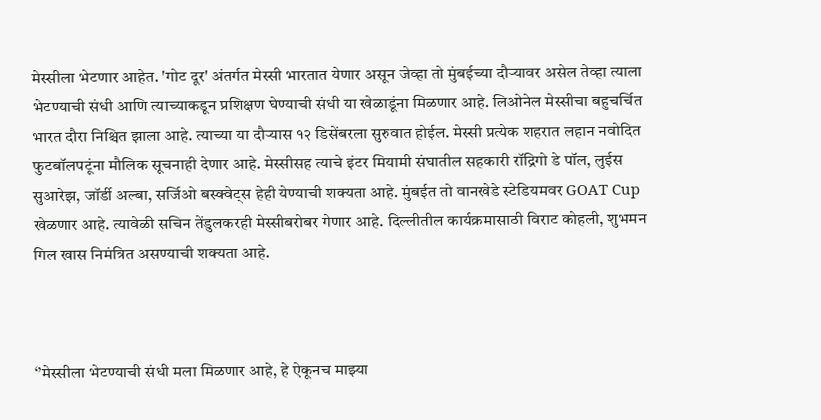मेस्सीला भेटणार आहेत. 'गोट दूर' अंतर्गत मेस्सी भारतात येणार असून जेव्हा तो मुंबईच्या दौऱ्यावर असेल तेव्हा त्याला भेटण्याची संधी आणि त्याच्याकडून प्रशिक्षण घेण्याची संधी या खेळाडूंना मिळणार आहे. लिओनेल मेस्सीचा बहुचर्चित भारत दौरा निश्चित झाला आहे. त्याच्या या दौऱ्यास १२ डिसेंबरला सुरुवात होईल. मेस्सी प्रत्येक शहरात लहान नवोदित फुटबॉलपटूंना मौलिक सूचनाही देणार आहे. मेस्सीसह त्याचे इंटर मियामी संघातील सहकारी रॉद्रिगो डे पॉल, लुईस सुआरेझ, जॉर्डी अल्बा, सर्जिओ बस्क्वेट्स हेही येण्याची शक्यता आहे. मुंबईत तो वानखेडे स्टेडियमवर GOAT Cup खेळणार आहे. त्यावेळी सचिन तेंडुलकरही मेस्सीबरोबर गेणार आहे. दिल्लीतील कार्यक्रमासाठी विराट कोहली, शुभमन गिल खास निमंत्रित असण्याची शक्यता आहे.



‘’मेस्सीला भेटण्याची संधी मला मिळणार आहे, हे ऐकूनच माझ्या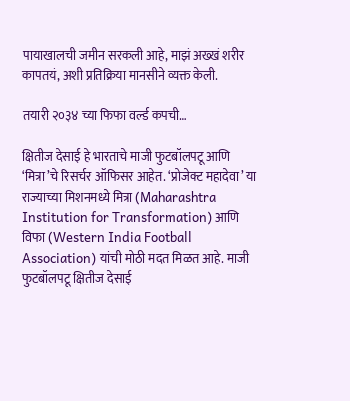पायाखालची जमीन सरकली आहे, माझं अख्खं शरीर कापतयं, अशी प्रतिक्रिया मानसीने व्यक्त केली.

तयारी २०३४ च्या फिफा वर्ल्ड कपची…

क्षितीज देसाई हे भारताचे माजी फुटबॉलपटू आणि ‘मित्रा’चे रिसर्चर ऑफिसर आहेत. ‘प्रोजेक्ट महादेवा’ या राज्याच्या मिशनमध्ये मित्रा (Maharashtra Institution for Transformation) आणि विफा (Western India Football Association) यांची मोठी मदत मिळत आहे. माजी फुटबॉलपटू क्षितीज देसाई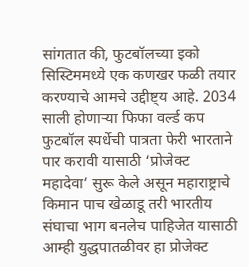सांगतात की, फुटबॉलच्या इको सिस्टिममध्ये एक कणखर फळी तयार करण्याचे आमचे उद्दीष्ट्य आहे. 2034 साली होणाऱ्या फिफा वर्ल्ड कप फुटबॉल स्पर्धेची पात्रता फेरी भारताने पार करावी यासाठी ‘प्रोजेक्ट महादेवा’ सुरू केले असून महाराष्ट्राचे किमान पाच खेळाडू तरी भारतीय संघाचा भाग बनलेच पाहिजेत यासाठी आम्ही युद्धपातळीवर हा प्रोजेक्ट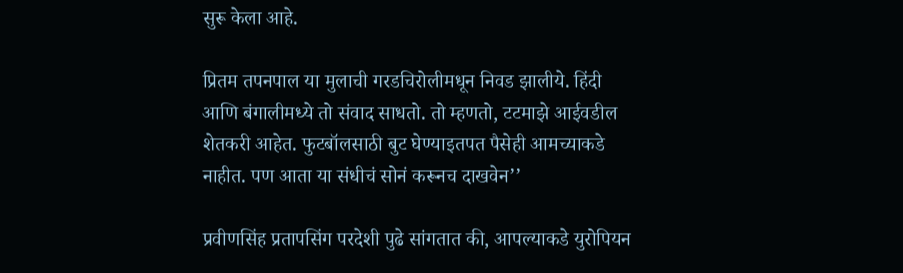सुरू केला आहे.

प्रितम तपनपाल या मुलाची गरडचिरोलीमधून निवड झालीये. हिंदी आणि बंगालीमध्ये तो संवाद साधतो. तो म्हणतो, टटमाझे आईवडील शेतकरी आहेत. फुटबॉलसाठी बुट घेण्याइतपत पैसेही आमच्याकडे नाहीत. पण आता या संधीचं सोनं करूनच दाखवेन’’

प्रवीणसिंह प्रतापसिंग परदेशी पुढे सांगतात की, आपल्याकडे युरोपियन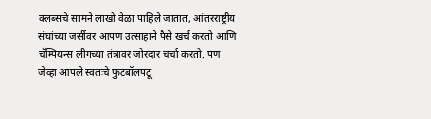क्लब्सचे सामने लाखो वेळा पाहिले जातात, आंतरराष्ट्रीय संघांच्या जर्सीवर आपण उत्साहाने पैसे खर्च करतो आणि चॅम्पियन्स लीगच्या तंत्रावर जोरदार चर्चा करतो. पण जेव्हा आपले स्वतःचे फुटबॉलपटू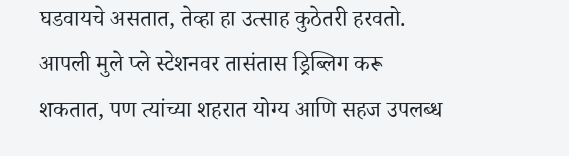घडवायचे असतात, तेव्हा हा उत्साह कुठेतरी हरवतो. आपली मुले प्ले स्टेशनवर तासंतास ड्रिब्लिग करू शकतात, पण त्यांच्या शहरात योग्य आणि सहज उपलब्ध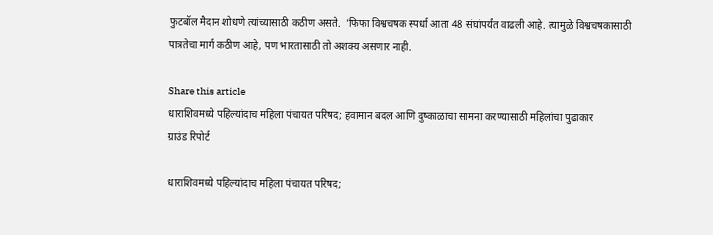फुटबॉल मैदान शोधणे त्यांच्यासाठी कठीण असते.  'फिफा विश्वचषक स्पर्धा आता 48 संघांपर्यंत वाढली आहे. त्यामुळे विश्वचषकासाठी पात्रतेचा मार्ग कठीण आहे, पण भारतासाठी तो अशक्य असणार नाही.

Share this article
धाराशिवमध्ये पहिल्यांदाच महिला पंचायत परिषद; हवामान बदल आणि दुष्काळाचा सामना करण्यासाठी महिलांचा पुढाकार
ग्राउंड रिपोर्ट

धाराशिवमध्ये पहिल्यांदाच महिला पंचायत परिषद;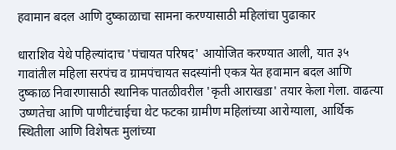हवामान बदल आणि दुष्काळाचा सामना करण्यासाठी महिलांचा पुढाकार

धाराशिव येथे पहिल्यांदाच 'पंचायत परिषद' आयोजित करण्यात आली, यात ३५ गावांतील महिला सरपंच व ग्रामपंचायत सदस्यांनी एकत्र येत हवामान बदल आणि दुष्काळ निवारणासाठी स्थानिक पातळीवरील 'कृती आराखडा' तयार केला गेला. वाढत्या उष्णतेचा आणि पाणीटंचाईचा थेट फटका ग्रामीण महिलांच्या आरोग्याला, आर्थिक स्थितीला आणि विशेषतः मुलांच्या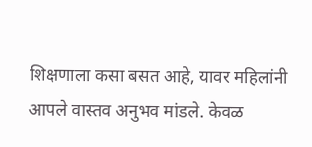शिक्षणाला कसा बसत आहे, यावर महिलांनी आपले वास्तव अनुभव मांडले. केवळ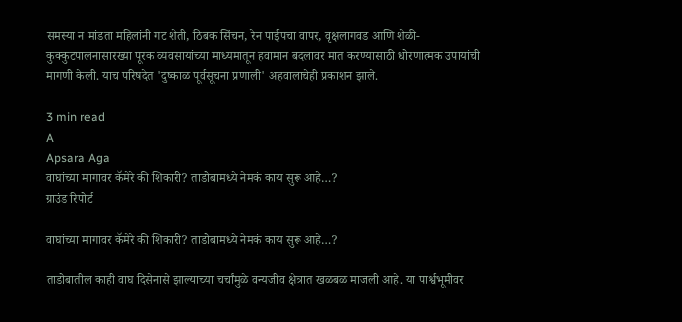समस्या न मांडता महिलांनी गट शेती, ठिबक सिंचन, रेन पाईपचा वापर, वृक्षलागवड आणि शेळी-कुक्कुटपालनासारख्या पूरक व्यवसायांच्या माध्यमातून हवामान बदलावर मात करण्यासाठी धोरणात्मक उपायांची मागणी केली. याच परिषदेत 'दुष्काळ पूर्वसूचना प्रणाली' अहवालाचेही प्रकाशन झाले.

3 min read
A
Apsara Aga
वाघांच्या मागावर कॅमेरे की शिकारी? ताडोबामध्ये नेमकं काय सुरू आहे…?
ग्राउंड रिपोर्ट

वाघांच्या मागावर कॅमेरे की शिकारी? ताडोबामध्ये नेमकं काय सुरू आहे…?

ताडोबातील काही वाघ दिसेनासे झाल्याच्या चर्चांमुळे वन्यजीव क्षेत्रात खळबळ माजली आहे. या पार्श्वभूमीवर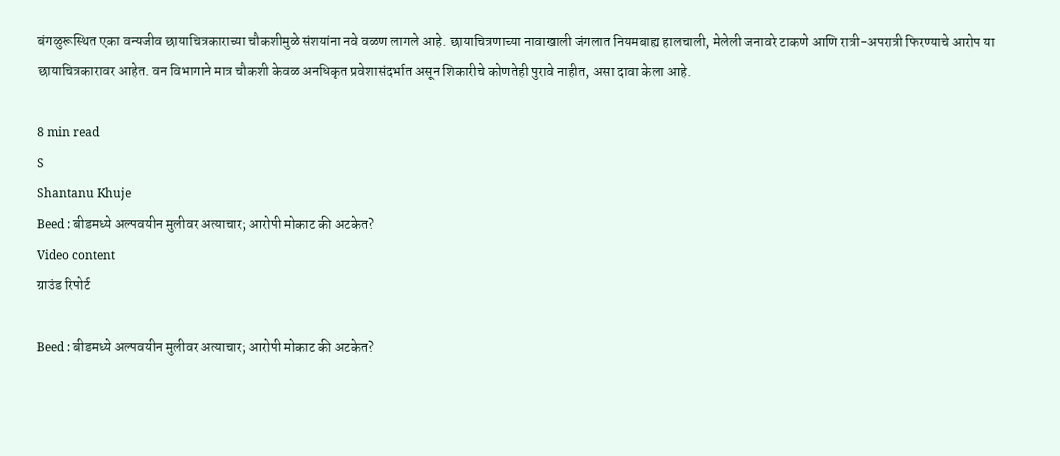बंगळुरूस्थित एका वन्यजीव छायाचित्रकाराच्या चौकशीमुळे संशयांना नवे वळण लागले आहे. छायाचित्रणाच्या नावाखाली जंगलात नियमबाह्य हालचाली, मेलेली जनावरे टाकणे आणि रात्री-अपरात्री फिरण्याचे आरोप या छायाचित्रकारावर आहेत. वन विभागाने मात्र चौकशी केवळ अनधिकृत प्रवेशासंदर्भात असून शिकारीचे कोणतेही पुरावे नाहीत, असा दावा केला आहे.

8 min read
S
Shantanu Khuje
Beed : बीडमध्ये अल्पवयीन मुलीवर अत्याचार; आरोपी मोकाट की अटकेत?
Video content
ग्राउंड रिपोर्ट

Beed : बीडमध्ये अल्पवयीन मुलीवर अत्याचार; आरोपी मोकाट की अटकेत?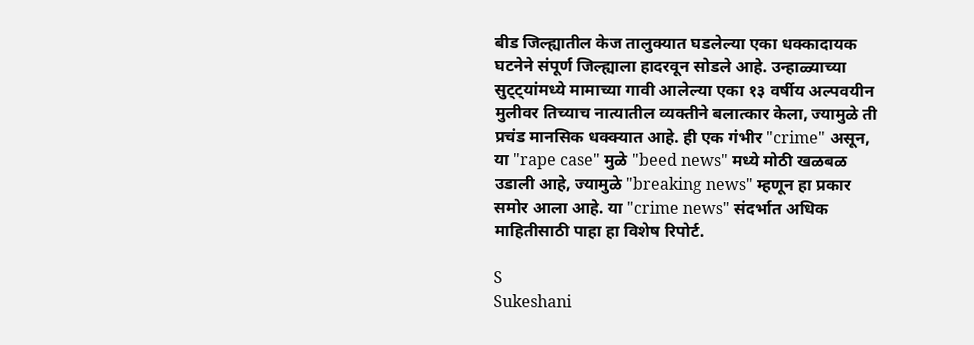बीड जिल्ह्यातील केज तालुक्यात घडलेल्या एका धक्कादायक घटनेने संपूर्ण जिल्ह्याला हादरवून सोडले आहे. उन्हाळ्याच्या सुट्ट्यांमध्ये मामाच्या गावी आलेल्या एका १३ वर्षीय अल्पवयीन मुलीवर तिच्याच नात्यातील व्यक्तीने बलात्कार केला, ज्यामुळे ती प्रचंड मानसिक धक्क्यात आहे. ही एक गंभीर "crime" असून, या "rape case" मुळे "beed news" मध्ये मोठी खळबळ उडाली आहे, ज्यामुळे "breaking news" म्हणून हा प्रकार समोर आला आहे. या "crime news" संदर्भात अधिक माहितीसाठी पाहा हा विशेष रिपोर्ट.

S
Sukeshani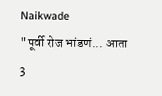Naikwade
"पूर्वी रोज भांडणं... आता 3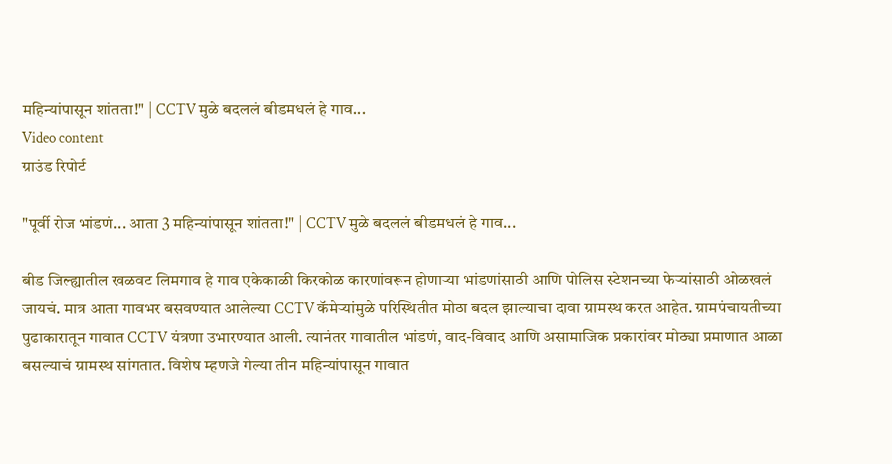महिन्यांपासून शांतता!" | CCTV मुळे बदललं बीडमधलं हे गाव...
Video content
ग्राउंड रिपोर्ट

"पूर्वी रोज भांडणं... आता 3 महिन्यांपासून शांतता!" | CCTV मुळे बदललं बीडमधलं हे गाव...

बीड जिल्ह्यातील खळवट लिमगाव हे गाव एकेकाळी किरकोळ कारणांवरून होणाऱ्या भांडणांसाठी आणि पोलिस स्टेशनच्या फेऱ्यांसाठी ओळखलं जायचं. मात्र आता गावभर बसवण्यात आलेल्या CCTV कॅमेऱ्यांमुळे परिस्थितीत मोठा बदल झाल्याचा दावा ग्रामस्थ करत आहेत. ग्रामपंचायतीच्या पुढाकारातून गावात CCTV यंत्रणा उभारण्यात आली. त्यानंतर गावातील भांडणं, वाद-विवाद आणि असामाजिक प्रकारांवर मोठ्या प्रमाणात आळा बसल्याचं ग्रामस्थ सांगतात. विशेष म्हणजे गेल्या तीन महिन्यांपासून गावात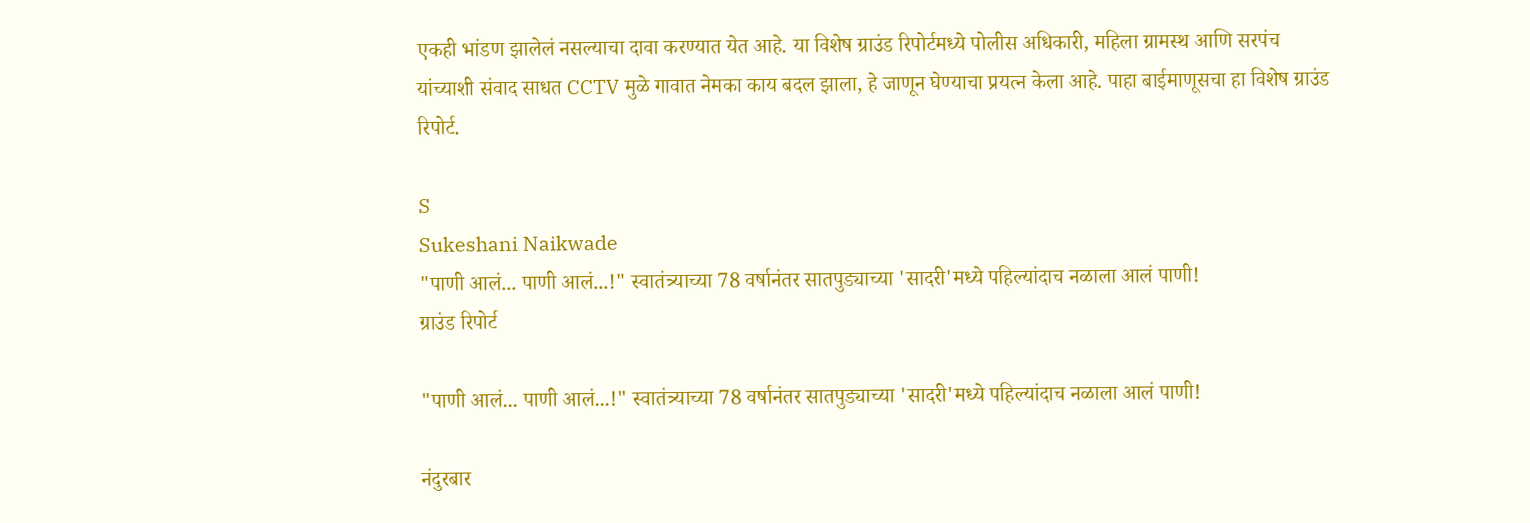एकही भांडण झालेलं नसल्याचा दावा करण्यात येत आहे. या विशेष ग्राउंड रिपोर्टमध्ये पोलीस अधिकारी, महिला ग्रामस्थ आणि सरपंच यांच्याशी संवाद साधत CCTV मुळे गावात नेमका काय बदल झाला, हे जाणून घेण्याचा प्रयत्न केला आहे. पाहा बाईमाणूसचा हा विशेष ग्राउंड रिपोर्ट.

S
Sukeshani Naikwade
"पाणी आलं... पाणी आलं...!" स्वातंत्र्याच्या 78 वर्षानंतर सातपुड्याच्या 'सादरी'मध्ये पहिल्यांदाच नळाला आलं पाणी!
ग्राउंड रिपोर्ट

"पाणी आलं... पाणी आलं...!" स्वातंत्र्याच्या 78 वर्षानंतर सातपुड्याच्या 'सादरी'मध्ये पहिल्यांदाच नळाला आलं पाणी!

नंदुरबार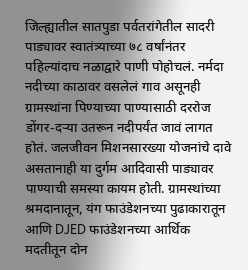जिल्ह्यातील सातपुडा पर्वतरांगेतील सादरी पाड्यावर स्वातंत्र्याच्या ७८ वर्षांनंतर पहिल्यांदाच नळाद्वारे पाणी पोहोचलं. नर्मदा नदीच्या काठावर वसलेलं गाव असूनही ग्रामस्थांना पिण्याच्या पाण्यासाठी दररोज डोंगर-दऱ्या उतरून नदीपर्यंत जावं लागत होतं. जलजीवन मिशनसारख्या योजनांचे दावे असतानाही या दुर्गम आदिवासी पाड्यावर पाण्याची समस्या कायम होती. ग्रामस्थांच्या श्रमदानातून, यंग फाउंडेशनच्या पुढाकारातून आणि DJED फाउंडेशनच्या आर्थिक मदतीतून दोन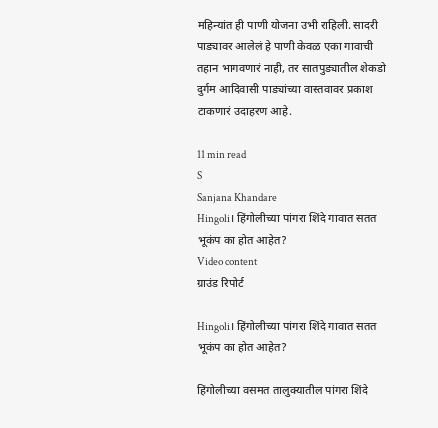महिन्यांत ही पाणी योजना उभी राहिली. सादरी पाड्यावर आलेलं हे पाणी केवळ एका गावाची तहान भागवणारं नाही, तर सातपुड्यातील शेकडो दुर्गम आदिवासी पाड्यांच्या वास्तवावर प्रकाश टाकणारं उदाहरण आहे.

11 min read
S
Sanjana Khandare
Hingoli। हिंगोलीच्या पांगरा शिंदे गावात सतत भूकंप का होत आहेत?
Video content
ग्राउंड रिपोर्ट

Hingoli। हिंगोलीच्या पांगरा शिंदे गावात सतत भूकंप का होत आहेत?

हिंगोलीच्या वसमत तालुक्यातील पांगरा शिंदे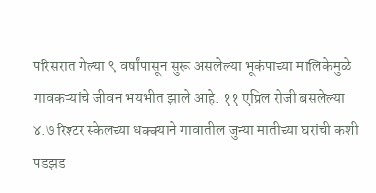परिसरात गेल्या ९ वर्षांपासून सुरू असलेल्या भूकंपाच्या मालिकेमुळे गावकऱ्यांचे जीवन भयभीत झाले आहे. ११ एप्रिल रोजी बसलेल्या ४.७ रिश्टर स्केलच्या धक्क्याने गावातील जुन्या मातीच्या घरांची कशी पडझड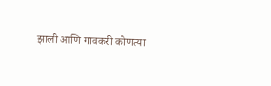झाली आणि गावकरी कोणत्या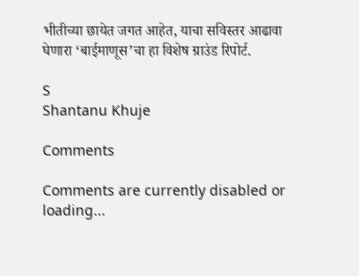भीतीच्या छायेत जगत आहेत, याचा सविस्तर आढावा घेणारा ‘बाईमाणूस’चा हा विशेष ग्राउंड रिपोर्ट.

S
Shantanu Khuje

Comments

Comments are currently disabled or loading...